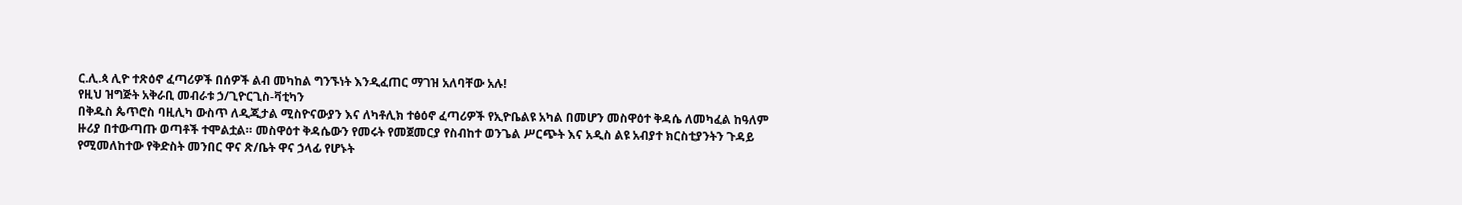ር.ሊ.ጳ ሊዮ ተጽዕኖ ፈጣሪዎች በሰዎች ልብ መካከል ግንኙነት እንዲፈጠር ማገዝ አለባቸው አሉ!
የዚህ ዝግጅት አቅራቢ መብራቱ ኃ/ጊዮርጊስ-ቫቲካን
በቅዱስ ጴጥሮስ ባዚሊካ ውስጥ ለዲጂታል ሚስዮናውያን እና ለካቶሊክ ተፅዕኖ ፈጣሪዎች የኢዮቤልዩ አካል በመሆን መስዋዕተ ቅዳሴ ለመካፈል ከዓለም ዙሪያ በተውጣጡ ወጣቶች ተሞልቷል። መስዋዕተ ቅዳሴውን የመሩት የመጀመርያ የስብከተ ወንጌል ሥርጭት እና አዲስ ልዩ አብያተ ክርስቲያንትን ጉዳይ የሚመለከተው የቅድስት መንበር ዋና ጽ/ቤት ዋና ኃላፊ የሆኑት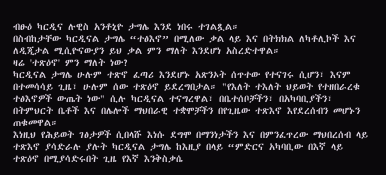ብፁዕ ካርዲና ሉዊስ አንቶኒዮ ታግሌ እንደ ነበሩ ተገልጿል።
በስብከታቸው ካርዲናል ታግሌ “ተፅእኖ” በሚለው ቃል ላይ እና በትክክል ለካቶሊኮች እና ለዲጂታል ሚሲዮናውያን ይህ ቃል ምን ማለት እንደሆነ አስረድተዋል።
ዛሬ 'ተጽዕኖ' ምን ማለት ነው?
ካርዲናል ታግሌ ሁሉም ተጽኖ ፈጣሪ እንደሆኑ አጽንኦት ሰጥተው የተናገሩ ሲሆን፣ እናም በተመሳሳይ ጊዜ፣ ሁሉም ሰው ተጽዕኖ ይደረግበታል። "የእለት ተእለት ህይወት የተዘበራረቁ ተፅእኖዎች ውጤት ነው" ሲሉ ካርዲናል ተናግረዋል፣ በቤተሰቦቻችን፣ በአካባቢያችን፣ በትምህርት ቤቶች እና በሌሎች ማህበራዊ ተቋሞቻችን በየጊዜው ተጽእኖ እየደረሰብን መሆኑን ጠቁመዋል።
እነዚህ የሕይወት ገፅታዎች ሲበላሹ እነሱ ደግሞ በማንነታችን እና በምንፈጥረው ማህበረሰብ ላይ ተጽእኖ ያሳድራሉ ያሉት ካርዲናል ታግሌ ከእዚያ በላይ “ምድርና አካባቢው በእኛ ላይ ተጽዕኖ በሚያሳድሩበት ጊዜ የእኛ እንቅስቃሴ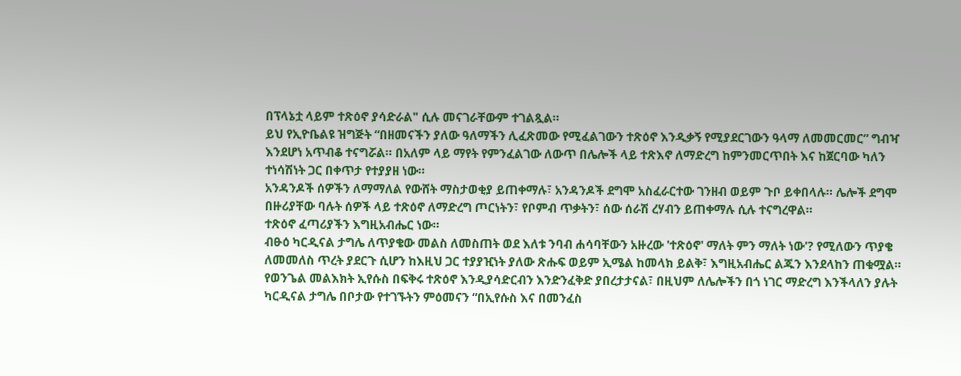በፕላኔቷ ላይም ተጽዕኖ ያሳድራል" ሲሉ መናገራቸውም ተገልጿል።
ይህ የኢዮቤልዩ ዝግጅት “በዘመናችን ያለው ዓለማችን ሊፈጽመው የሚፈልገውን ተጽዕኖ እንዲቃኝ የሚያደርገውን ዓላማ ለመመርመር” ግብዣ እንደሆነ አጥብቆ ተናግሯል። በአለም ላይ ማየት የምንፈልገው ለውጥ በሌሎች ላይ ተጽእኖ ለማድረግ ከምንመርጥበት እና ከጀርባው ካለን ተነሳሽነት ጋር በቀጥታ የተያያዘ ነው።
አንዳንዶች ሰዎችን ለማማለል የውሸት ማስታወቂያ ይጠቀማሉ፣ አንዳንዶች ደግሞ አስፈራርተው ገንዘብ ወይም ጉቦ ይቀበላሉ። ሌሎች ደግሞ በዙሪያቸው ባሉት ሰዎች ላይ ተጽዕኖ ለማድረግ ጦርነትን፣ የቦምብ ጥቃትን፣ ሰው ሰራሽ ረሃብን ይጠቀማሉ ሲሉ ተናግረዋል።
ተጽዕኖ ፈጣሪያችን እግዚአብሔር ነው።
ብፁዕ ካርዲናል ታግሌ ለጥያቄው መልስ ለመስጠት ወደ እለቱ ንባብ ሐሳባቸውን አዙረው 'ተጽዕኖ' ማለት ምን ማለት ነው'? የሚለውን ጥያቄ ለመመለስ ጥረት ያደርጉ ሲሆን ከእዚህ ጋር ተያያዢነት ያለው ጽሑፍ ወይም ኢሜል ከመላክ ይልቅ፣ እግዚአብሔር ልጁን እንደላከን ጠቁሟል።
የወንጌል መልእክት ኢየሱስ በፍቅሩ ተጽዕኖ እንዲያሳድርብን እንድንፈቅድ ያበረታታናል፣ በዚህም ለሌሎችን በጎ ነገር ማድረግ እንችላለን ያሉት ካርዲናል ታግሌ በቦታው የተገኙትን ምዕመናን “በኢየሱስ እና በመንፈስ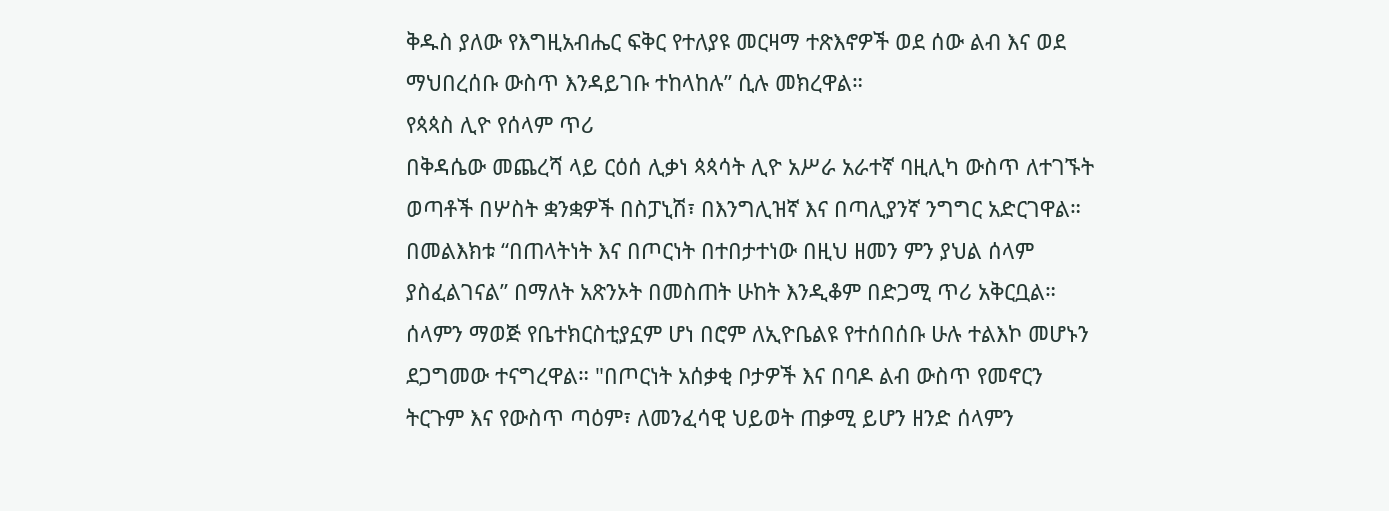ቅዱስ ያለው የእግዚአብሔር ፍቅር የተለያዩ መርዛማ ተጽእኖዎች ወደ ሰው ልብ እና ወደ ማህበረሰቡ ውስጥ እንዳይገቡ ተከላከሉ” ሲሉ መክረዋል።
የጳጳስ ሊዮ የሰላም ጥሪ
በቅዳሴው መጨረሻ ላይ ርዕሰ ሊቃነ ጳጳሳት ሊዮ አሥራ አራተኛ ባዚሊካ ውስጥ ለተገኙት ወጣቶች በሦስት ቋንቋዎች በስፓኒሽ፣ በእንግሊዝኛ እና በጣሊያንኛ ንግግር አድርገዋል። በመልእክቱ “በጠላትነት እና በጦርነት በተበታተነው በዚህ ዘመን ምን ያህል ሰላም ያስፈልገናል” በማለት አጽንኦት በመስጠት ሁከት እንዲቆም በድጋሚ ጥሪ አቅርቧል።
ሰላምን ማወጅ የቤተክርስቲያኗም ሆነ በሮም ለኢዮቤልዩ የተሰበሰቡ ሁሉ ተልእኮ መሆኑን ደጋግመው ተናግረዋል። "በጦርነት አሰቃቂ ቦታዎች እና በባዶ ልብ ውስጥ የመኖርን ትርጉም እና የውስጥ ጣዕም፣ ለመንፈሳዊ ህይወት ጠቃሚ ይሆን ዘንድ ሰላምን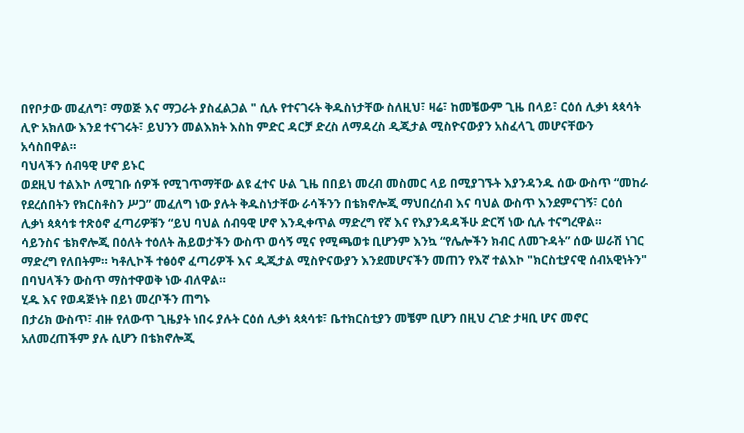በየቦታው መፈለግ፣ ማወጅ እና ማጋራት ያስፈልጋል " ሲሉ የተናገሩት ቅዱስነታቸው ስለዚህ፣ ዛሬ፣ ከመቼውም ጊዜ በላይ፣ ርዕሰ ሊቃነ ጳጳሳት ሊዮ አክለው እንደ ተናገሩት፣ ይህንን መልእክት እስከ ምድር ዳርቻ ድረስ ለማዳረስ ዲጂታል ሚስዮናውያን አስፈላጊ መሆናቸውን አሳስበዋል።
ባህላችን ሰብዓዊ ሆኖ ይኑር
ወደዚህ ተልእኮ ለሚገቡ ሰዎች የሚገጥማቸው ልዩ ፈተና ሁል ጊዜ በበይነ መረብ መስመር ላይ በሚያገኙት እያንዳንዱ ሰው ውስጥ “መከራ የደረሰበትን የክርስቶስን ሥጋ” መፈለግ ነው ያሉት ቅዱስነታቸው ራሳችንን በቴክኖሎጂ ማህበረሰብ እና ባህል ውስጥ እንደምናገኝ፣ ርዕሰ ሊቃነ ጳጳሳቱ ተጽዕኖ ፈጣሪዎቹን “ይህ ባህል ሰብዓዊ ሆኖ እንዲቀጥል ማድረግ የኛ እና የእያንዳዳችሁ ድርሻ ነው ሲሉ ተናግረዋል።
ሳይንስና ቴክኖሎጂ በዕለት ተዕለት ሕይወታችን ውስጥ ወሳኝ ሚና የሚጫወቱ ቢሆንም እንኳ “የሌሎችን ክብር ለመጉዳት” ሰው ሠራሽ ነገር ማድረግ የለበትም። ካቶሊኮች ተፅዕኖ ፈጣሪዎች እና ዲጂታል ሚስዮናውያን እንደመሆናችን መጠን የእኛ ተልእኮ "ክርስቲያናዊ ሰብአዊነትን" በባህላችን ውስጥ ማስተዋወቅ ነው ብለዋል።
ሂዱ እና የወዳጅነት በይነ መረቦችን ጠግኑ
በታሪክ ውስጥ፣ ብዙ የለውጥ ጊዜያት ነበሩ ያሉት ርዕሰ ሊቃነ ጳጳሳቱ፣ ቤተክርስቲያን መቼም ቢሆን በዚህ ረገድ ታዛቢ ሆና መኖር አለመረጠችም ያሉ ሲሆን በቴክኖሎጂ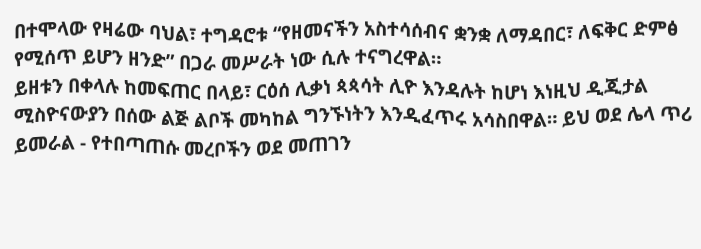በተሞላው የዛሬው ባህል፣ ተግዳሮቱ “የዘመናችን አስተሳሰብና ቋንቋ ለማዳበር፣ ለፍቅር ድምፅ የሚሰጥ ይሆን ዘንድ” በጋራ መሥራት ነው ሲሉ ተናግረዋል።
ይዘቱን በቀላሉ ከመፍጠር በላይ፣ ርዕሰ ሊቃነ ጳጳሳት ሊዮ እንዳሉት ከሆነ እነዚህ ዲጂታል ሚስዮናውያን በሰው ልጅ ልቦች መካከል ግንኙነትን እንዲፈጥሩ አሳስበዋል። ይህ ወደ ሌላ ጥሪ ይመራል - የተበጣጠሱ መረቦችን ወደ መጠገን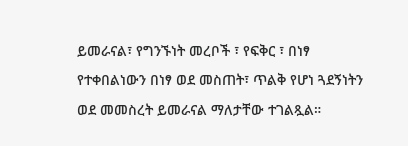ይመራናል፣ የግንኙነት መረቦች ፣ የፍቅር ፣ በነፃ የተቀበልነውን በነፃ ወደ መስጠት፣ ጥልቅ የሆነ ጓደኝነትን ወደ መመስረት ይመራናል ማለታቸው ተገልጿል።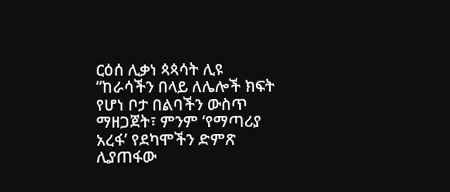ርዕሰ ሊቃነ ጳጳሳት ሊዩ “ከራሳችን በላይ ለሌሎች ክፍት የሆነ ቦታ በልባችን ውስጥ ማዘጋጀት፣ ምንም ‘የማጣሪያ አረፋ’ የደካሞችን ድምጽ ሊያጠፋው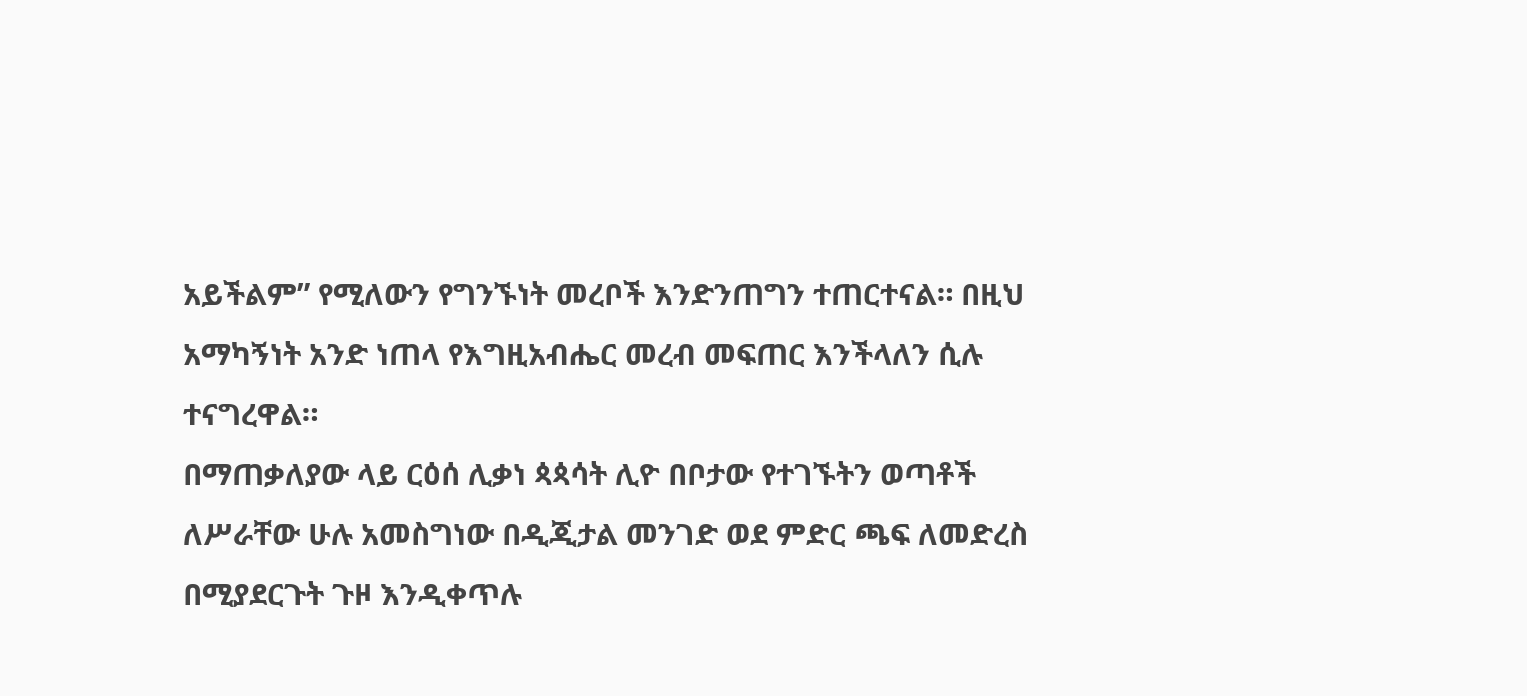አይችልም” የሚለውን የግንኙነት መረቦች እንድንጠግን ተጠርተናል። በዚህ አማካኝነት አንድ ነጠላ የእግዚአብሔር መረብ መፍጠር እንችላለን ሲሉ ተናግረዋል።
በማጠቃለያው ላይ ርዕሰ ሊቃነ ጳጳሳት ሊዮ በቦታው የተገኙትን ወጣቶች ለሥራቸው ሁሉ አመስግነው በዲጂታል መንገድ ወደ ምድር ጫፍ ለመድረስ በሚያደርጉት ጉዞ እንዲቀጥሉ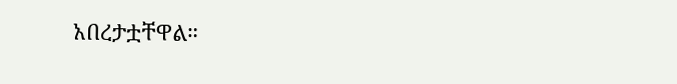አበረታቷቸዋል።